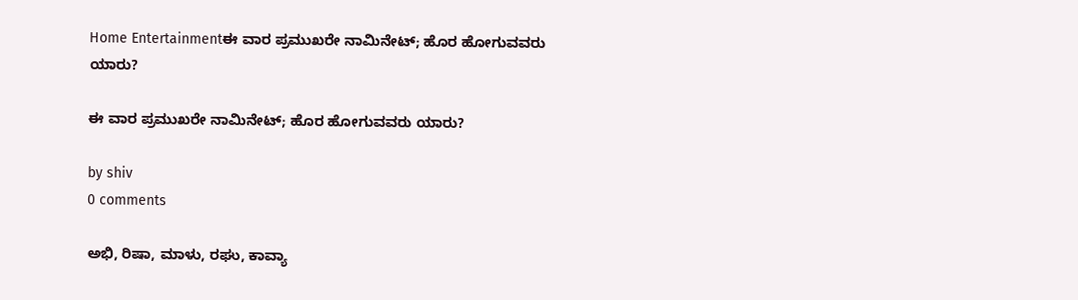Home Entertainmentಈ ವಾರ ಪ್ರಮುಖರೇ ನಾಮಿನೇಟ್; ಹೊರ ಹೋಗುವವರು ಯಾರು?

ಈ ವಾರ ಪ್ರಮುಖರೇ ನಾಮಿನೇಟ್; ಹೊರ ಹೋಗುವವರು ಯಾರು?

by shiv
0 comments

ಅಭಿ, ರಿಷಾ, ಮಾಳು, ರಘು, ಕಾವ್ಯಾ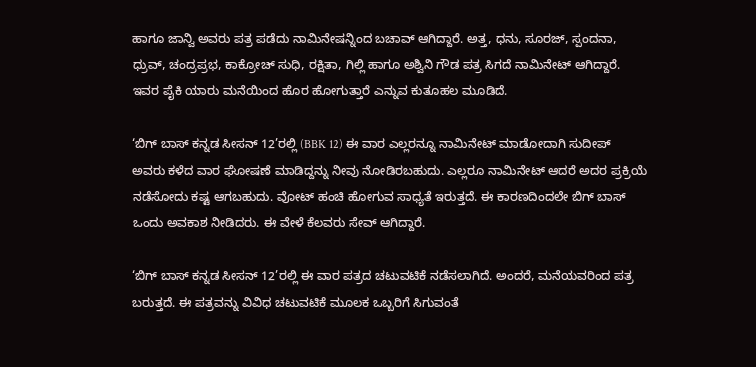ಹಾಗೂ ಜಾನ್ವಿ ಅವರು ಪತ್ರ ಪಡೆದು ನಾಮಿನೇಷನ್ನಿಂದ ಬಚಾವ್ ಆಗಿದ್ದಾರೆ. ಅತ್ತ, ಧನು, ಸೂರಜ್, ಸ್ಪಂದನಾ, ಧ್ರುವ್, ಚಂದ್ರಪ್ರಭ, ಕಾಕ್ರೋಚ್ ಸುಧಿ, ರಕ್ಷಿತಾ, ಗಿಲ್ಲಿ ಹಾಗೂ ಅಶ್ವಿನಿ ಗೌಡ ಪತ್ರ ಸಿಗದೆ ನಾಮಿನೇಟ್ ಆಗಿದ್ದಾರೆ. ಇವರ ಪೈಕಿ ಯಾರು ಮನೆಯಿಂದ ಹೊರ ಹೋಗುತ್ತಾರೆ ಎನ್ನುವ ಕುತೂಹಲ ಮೂಡಿದೆ.

‘ಬಿಗ್ ಬಾಸ್ ಕನ್ನಡ ಸೀಸನ್ 12’ರಲ್ಲಿ (BBK 12) ಈ ವಾರ ಎಲ್ಲರನ್ನೂ ನಾಮಿನೇಟ್ ಮಾಡೋದಾಗಿ ಸುದೀಪ್ ಅವರು ಕಳೆದ ವಾರ ಘೋಷಣೆ ಮಾಡಿದ್ದನ್ನು ನೀವು ನೋಡಿರಬಹುದು. ಎಲ್ಲರೂ ನಾಮಿನೇಟ್ ಆದರೆ ಅದರ ಪ್ರಕ್ರಿಯೆ ನಡೆಸೋದು ಕಷ್ಟ ಆಗಬಹುದು. ವೋಟ್ ಹಂಚಿ ಹೋಗುವ ಸಾಧ್ಯತೆ ಇರುತ್ತದೆ. ಈ ಕಾರಣದಿಂದಲೇ ಬಿಗ್ ಬಾಸ್ ಒಂದು ಅವಕಾಶ ನೀಡಿದರು. ಈ ವೇಳೆ ಕೆಲವರು ಸೇವ್ ಆಗಿದ್ದಾರೆ.

‘ಬಿಗ್ ಬಾಸ್ ಕನ್ನಡ ಸೀಸನ್ 12’ರಲ್ಲಿ ಈ ವಾರ ಪತ್ರದ ಚಟುವಟಿಕೆ ನಡೆಸಲಾಗಿದೆ. ಅಂದರೆ, ಮನೆಯವರಿಂದ ಪತ್ರ ಬರುತ್ತದೆ. ಈ ಪತ್ರವನ್ನು ವಿವಿಧ ಚಟುವಟಿಕೆ ಮೂಲಕ ಒಬ್ಬರಿಗೆ ಸಿಗುವಂತೆ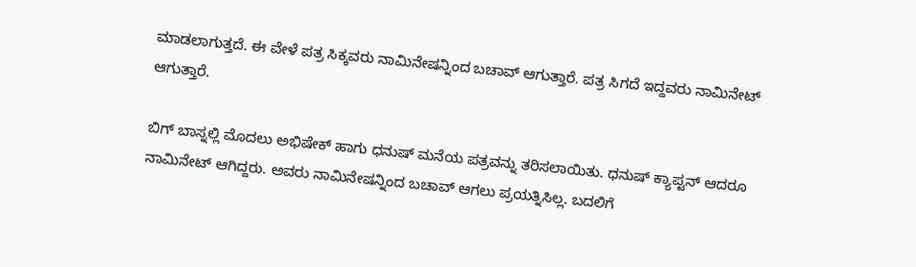ಮಾಡಲಾಗುತ್ತದೆ. ಈ ವೇಳೆ ಪತ್ರ ಸಿಕ್ಕವರು ನಾಮಿನೇಷನ್ನಿಂದ ಬಚಾವ್ ಆಗುತ್ತಾರೆ. ಪತ್ರ ಸಿಗದೆ ಇದ್ದವರು ನಾಮಿನೇಟ್ ಆಗುತ್ತಾರೆ.

ಬಿಗ್ ಬಾಸ್ನಲ್ಲಿ ಮೊದಲು ಅಭಿಷೇಕ್ ಹಾಗು ಧನುಷ್ ಮನೆಯ ಪತ್ರವನ್ನು ತರಿಸಲಾಯಿತು. ಧನುಷ್ ಕ್ಯಾಪ್ಟನ್ ಆದರೂ ನಾಮಿನೇಟ್ ಆಗಿದ್ದರು. ಅವರು ನಾಮಿನೇಷನ್ನಿಂದ ಬಚಾವ್ ಆಗಲು ಪ್ರಯತ್ನಿಸಿಲ್ಲ. ಬದಲಿಗೆ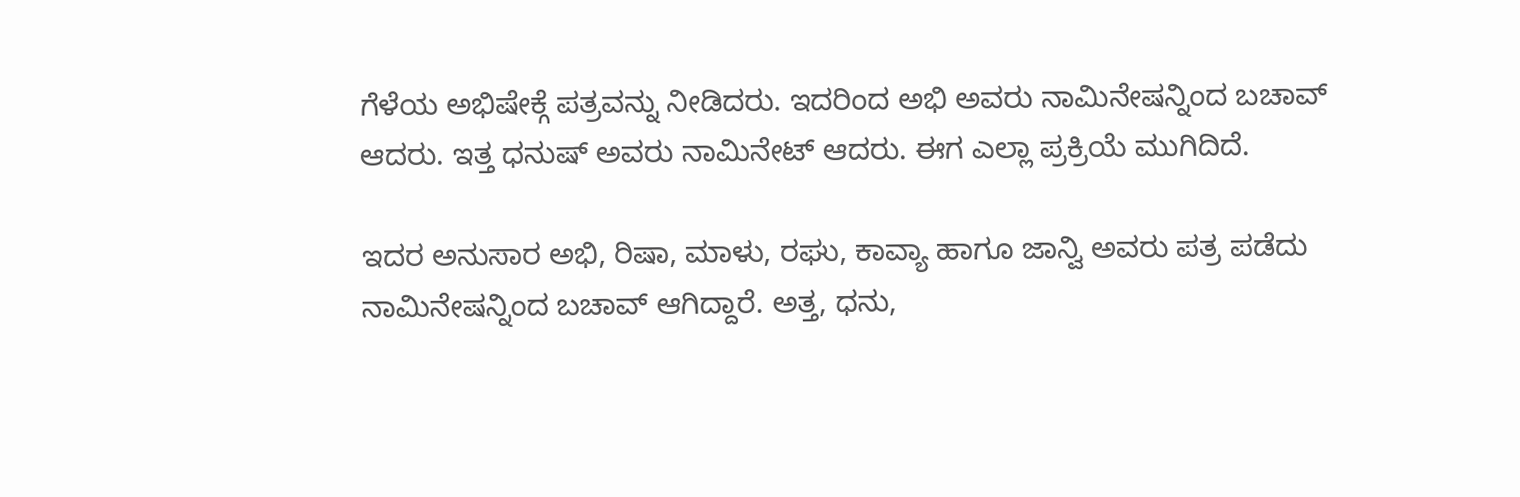ಗೆಳೆಯ ಅಭಿಷೇಕ್ಗೆ ಪತ್ರವನ್ನು ನೀಡಿದರು. ಇದರಿಂದ ಅಭಿ ಅವರು ನಾಮಿನೇಷನ್ನಿಂದ ಬಚಾವ್ ಆದರು. ಇತ್ತ ಧನುಷ್ ಅವರು ನಾಮಿನೇಟ್ ಆದರು. ಈಗ ಎಲ್ಲಾ ಪ್ರಕ್ರಿಯೆ ಮುಗಿದಿದೆ.

ಇದರ ಅನುಸಾರ ಅಭಿ, ರಿಷಾ, ಮಾಳು, ರಘು, ಕಾವ್ಯಾ ಹಾಗೂ ಜಾನ್ವಿ ಅವರು ಪತ್ರ ಪಡೆದು ನಾಮಿನೇಷನ್ನಿಂದ ಬಚಾವ್ ಆಗಿದ್ದಾರೆ. ಅತ್ತ, ಧನು,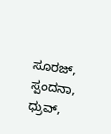ಸೂರಜ್, ಸ್ಪಂದನಾ, ಧ್ರುವ್,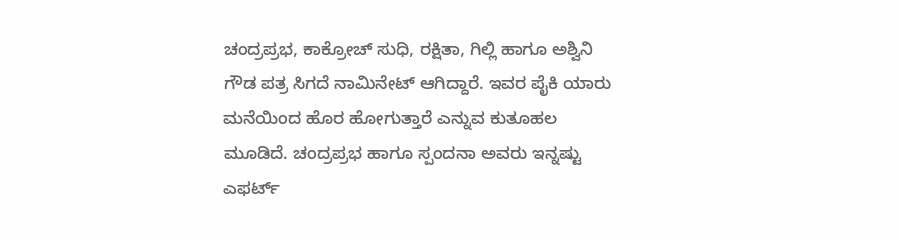ಚಂದ್ರಪ್ರಭ, ಕಾಕ್ರೋಚ್ ಸುಧಿ, ರಕ್ಷಿತಾ, ಗಿಲ್ಲಿ ಹಾಗೂ ಅಶ್ವಿನಿ ಗೌಡ ಪತ್ರ ಸಿಗದೆ ನಾಮಿನೇಟ್ ಆಗಿದ್ದಾರೆ. ಇವರ ಪೈಕಿ ಯಾರು ಮನೆಯಿಂದ ಹೊರ ಹೋಗುತ್ತಾರೆ ಎನ್ನುವ ಕುತೂಹಲ ಮೂಡಿದೆ. ಚಂದ್ರಪ್ರಭ ಹಾಗೂ ಸ್ಪಂದನಾ ಅವರು ಇನ್ನಷ್ಟು ಎಫರ್ಟ್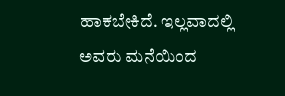ಹಾಕಬೇಕಿದೆ. ಇಲ್ಲವಾದಲ್ಲಿ ಅವರು ಮನೆಯಿಂದ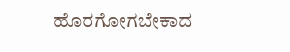ಹೊರಗೋಗಬೇಕಾದ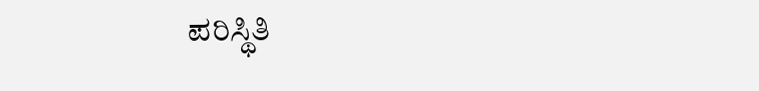ಪರಿಸ್ಥಿತಿ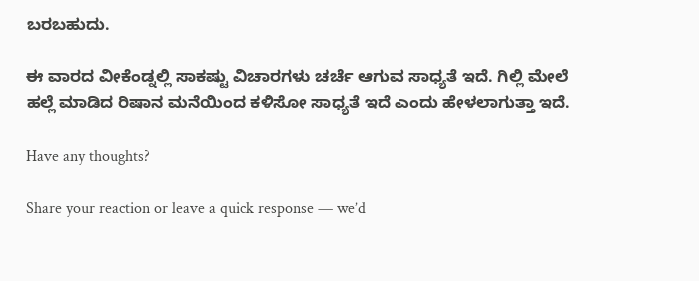ಬರಬಹುದು.

ಈ ವಾರದ ವೀಕೆಂಡ್ನಲ್ಲಿ ಸಾಕಷ್ಟು ವಿಚಾರಗಳು ಚರ್ಚೆ ಆಗುವ ಸಾಧ್ಯತೆ ಇದೆ. ಗಿಲ್ಲಿ ಮೇಲೆ ಹಲ್ಲೆ ಮಾಡಿದ ರಿಷಾನ ಮನೆಯಿಂದ ಕಳಿಸೋ ಸಾಧ್ಯತೆ ಇದೆ ಎಂದು ಹೇಳಲಾಗುತ್ತಾ ಇದೆ.

Have any thoughts?

Share your reaction or leave a quick response — we’d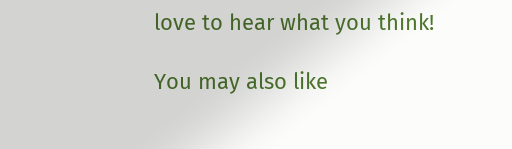love to hear what you think!

You may also like